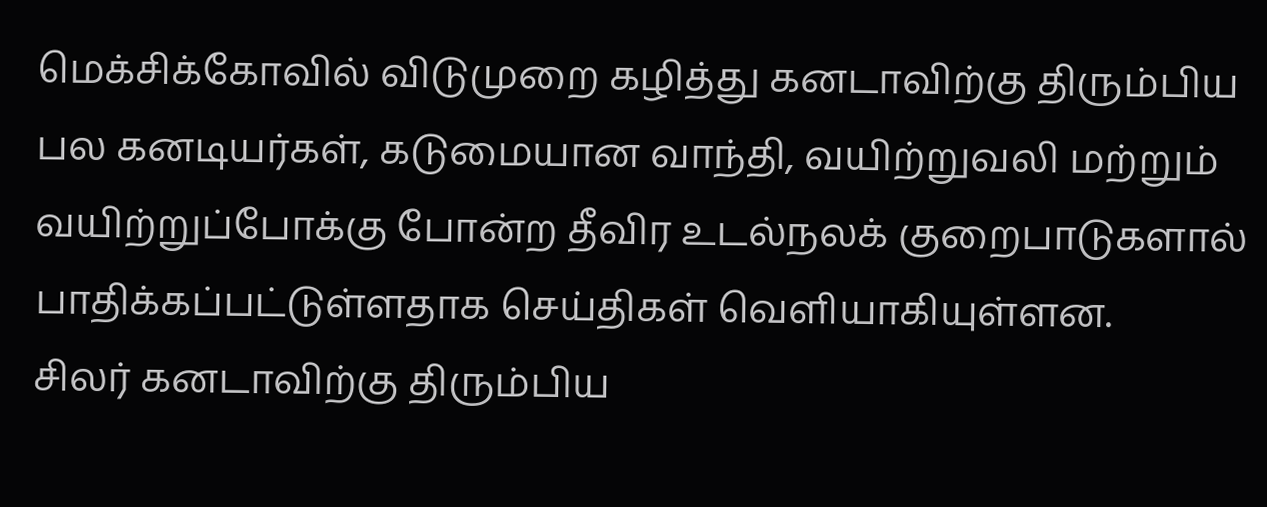மெக்சிக்கோவில் விடுமுறை கழித்து கனடாவிற்கு திரும்பிய பல கனடியர்கள், கடுமையான வாந்தி, வயிற்றுவலி மற்றும் வயிற்றுப்போக்கு போன்ற தீவிர உடல்நலக் குறைபாடுகளால் பாதிக்கப்பட்டுள்ளதாக செய்திகள் வெளியாகியுள்ளன.
சிலர் கனடாவிற்கு திரும்பிய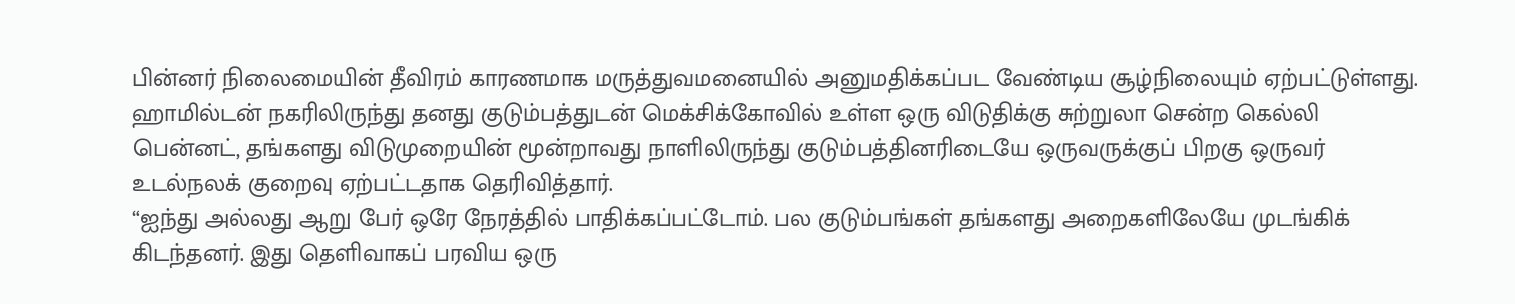பின்னர் நிலைமையின் தீவிரம் காரணமாக மருத்துவமனையில் அனுமதிக்கப்பட வேண்டிய சூழ்நிலையும் ஏற்பட்டுள்ளது.
ஹாமில்டன் நகரிலிருந்து தனது குடும்பத்துடன் மெக்சிக்கோவில் உள்ள ஒரு விடுதிக்கு சுற்றுலா சென்ற கெல்லி பென்னட், தங்களது விடுமுறையின் மூன்றாவது நாளிலிருந்து குடும்பத்தினரிடையே ஒருவருக்குப் பிறகு ஒருவர் உடல்நலக் குறைவு ஏற்பட்டதாக தெரிவித்தார்.
“ஐந்து அல்லது ஆறு பேர் ஒரே நேரத்தில் பாதிக்கப்பட்டோம். பல குடும்பங்கள் தங்களது அறைகளிலேயே முடங்கிக் கிடந்தனர். இது தெளிவாகப் பரவிய ஒரு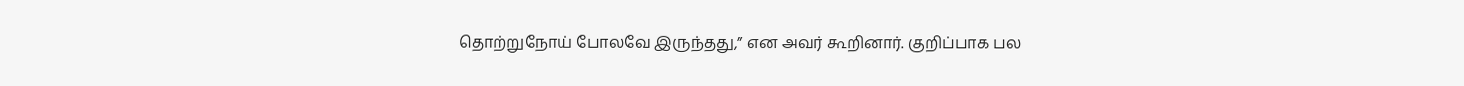தொற்றுநோய் போலவே இருந்தது,” என அவர் கூறினார். குறிப்பாக பல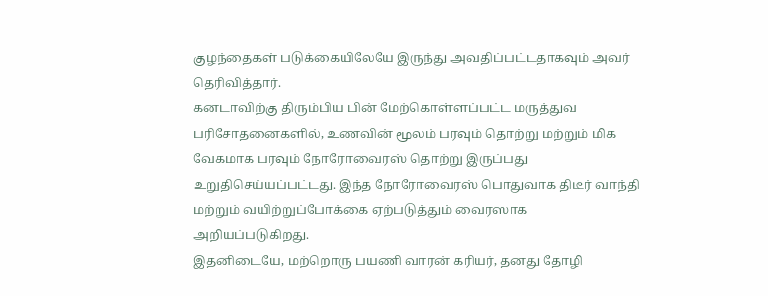குழந்தைகள் படுக்கையிலேயே இருந்து அவதிப்பட்டதாகவும் அவர் தெரிவித்தார்.
கனடாவிற்கு திரும்பிய பின் மேற்கொள்ளப்பட்ட மருத்துவ பரிசோதனைகளில், உணவின் மூலம் பரவும் தொற்று மற்றும் மிக வேகமாக பரவும் நோரோவைரஸ் தொற்று இருப்பது உறுதிசெய்யப்பட்டது. இந்த நோரோவைரஸ் பொதுவாக திடீர் வாந்தி மற்றும் வயிற்றுப்போக்கை ஏற்படுத்தும் வைரஸாக அறியப்படுகிறது.
இதனிடையே, மற்றொரு பயணி வாரன் கரியர், தனது தோழி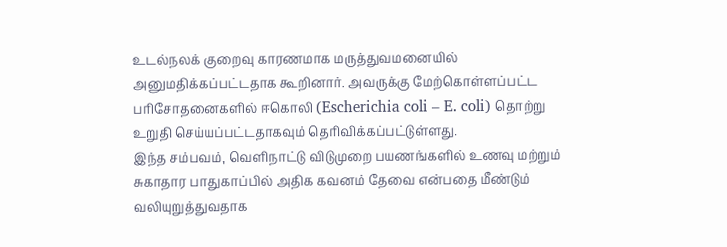உடல்நலக் குறைவு காரணமாக மருத்துவமனையில் அனுமதிக்கப்பட்டதாக கூறினார். அவருக்கு மேற்கொள்ளப்பட்ட பரிசோதனைகளில் ஈகொலி (Escherichia coli – E. coli) தொற்று உறுதி செய்யப்பட்டதாகவும் தெரிவிக்கப்பட்டுள்ளது.
இந்த சம்பவம், வெளிநாட்டு விடுமுறை பயணங்களில் உணவு மற்றும் சுகாதார பாதுகாப்பில் அதிக கவனம் தேவை என்பதை மீண்டும் வலியுறுத்துவதாக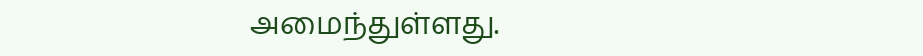அமைந்துள்ளது.